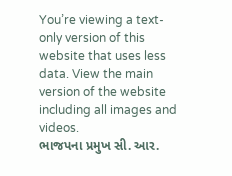You’re viewing a text-only version of this website that uses less data. View the main version of the website including all images and videos.
ભાજપના પ્રમુખ સી. આર.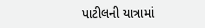પાટીલની યાત્રામાં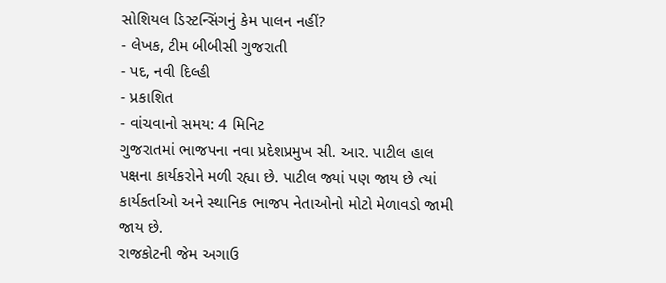સોશિયલ ડિસ્ટન્સિંગનું કેમ પાલન નહીં?
- લેખક, ટીમ બીબીસી ગુજરાતી
- પદ, નવી દિલ્હી
- પ્રકાશિત
- વાંચવાનો સમય: 4 મિનિટ
ગુજરાતમાં ભાજપના નવા પ્રદેશપ્રમુખ સી. આર. પાટીલ હાલ પક્ષના કાર્યકરોને મળી રહ્યા છે. પાટીલ જ્યાં પણ જાય છે ત્યાં કાર્યકર્તાઓ અને સ્થાનિક ભાજપ નેતાઓનો મોટો મેળાવડો જામી જાય છે.
રાજકોટની જેમ અગાઉ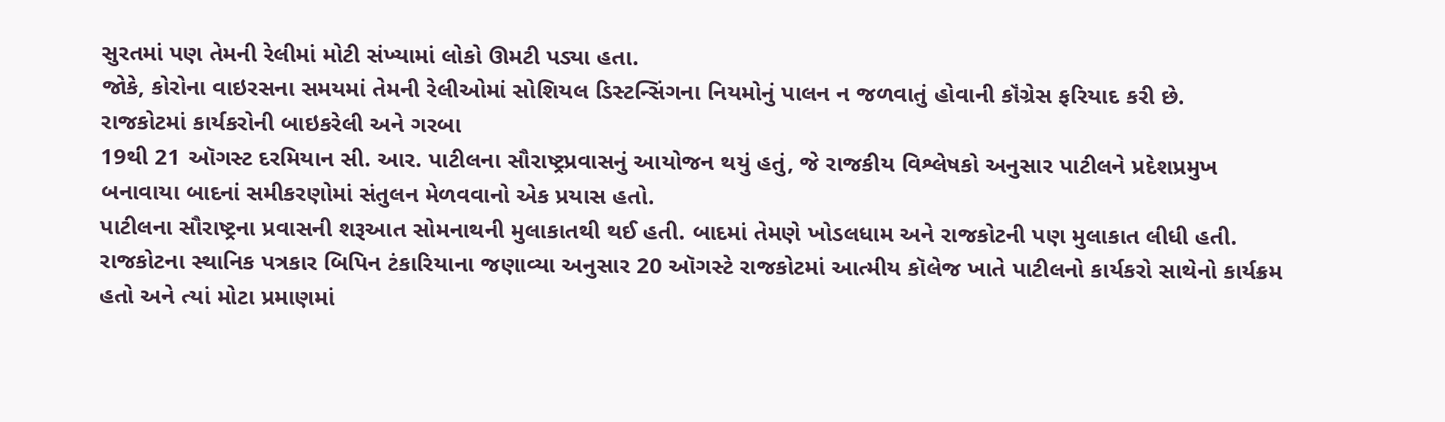સુરતમાં પણ તેમની રેલીમાં મોટી સંખ્યામાં લોકો ઊમટી પડ્યા હતા.
જોકે, કોરોના વાઇરસના સમયમાં તેમની રેલીઓમાં સોશિયલ ડિસ્ટન્સિંગના નિયમોનું પાલન ન જળવાતું હોવાની કૉંગ્રેસ ફરિયાદ કરી છે.
રાજકોટમાં કાર્યકરોની બાઇકરેલી અને ગરબા
19થી 21 ઑગસ્ટ દરમિયાન સી. આર. પાટીલના સૌરાષ્ટ્રપ્રવાસનું આયોજન થયું હતું, જે રાજકીય વિશ્લેષકો અનુસાર પાટીલને પ્રદેશપ્રમુખ બનાવાયા બાદનાં સમીકરણોમાં સંતુલન મેળવવાનો એક પ્રયાસ હતો.
પાટીલના સૌરાષ્ટ્રના પ્રવાસની શરૂઆત સોમનાથની મુલાકાતથી થઈ હતી. બાદમાં તેમણે ખોડલધામ અને રાજકોટની પણ મુલાકાત લીધી હતી.
રાજકોટના સ્થાનિક પત્રકાર બિપિન ટંકારિયાના જણાવ્યા અનુસાર 20 ઑગસ્ટે રાજકોટમાં આત્મીય કૉલેજ ખાતે પાટીલનો કાર્યકરો સાથેનો કાર્યક્રમ હતો અને ત્યાં મોટા પ્રમાણમાં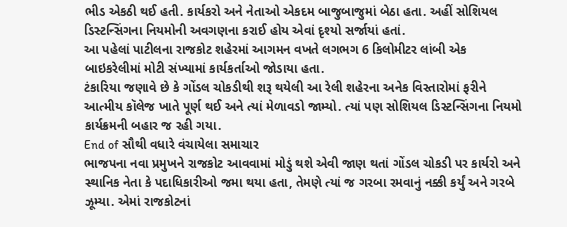ભીડ એકઠી થઈ હતી. કાર્યકરો અને નેતાઓ એકદમ બાજુબાજુમાં બેઠા હતા. અહીં સોશિયલ ડિસ્ટન્સિંગના નિયમોની અવગણના કરાઈ હોય એવાં દૃશ્યો સર્જાયાં હતાં.
આ પહેલાં પાટીલના રાજકોટ શહેરમાં આગમન વખતે લગભગ 6 કિલોમીટર લાંબી એક બાઇકરેલીમાં મોટી સંખ્યામાં કાર્યકર્તાઓ જોડાયા હતા.
ટંકારિયા જણાવે છે કે ગોંડલ ચોકડીથી શરૂ થયેલી આ રેલી શહેરના અનેક વિસ્તારોમાં ફરીને આત્મીય કૉલેજ ખાતે પૂર્ણ થઈ અને ત્યાં મેળાવડો જામ્યો. ત્યાં પણ સોશિયલ ડિસ્ટન્સિંગના નિયમો કાર્યક્રમની બહાર જ રહી ગયા.
End of સૌથી વધારે વંચાયેલા સમાચાર
ભાજપના નવા પ્રમુખને રાજકોટ આવવામાં મોડું થશે એવી જાણ થતાં ગોંડલ ચોકડી પર કાર્યરો અને સ્થાનિક નેતા કે પદાધિકારીઓ જમા થયા હતા, તેમણે ત્યાં જ ગરબા રમવાનું નક્કી કર્યું અને ગરબે ઝૂમ્યા. એમાં રાજકોટનાં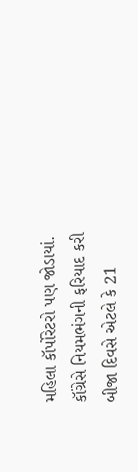મહિલા કૉર્પોરેટરો પણ જોડાયાં.
કૉંગ્રેસે નિયમભંગની ફરિયાદ કરી
બીજા દિવસે એટલે કે 21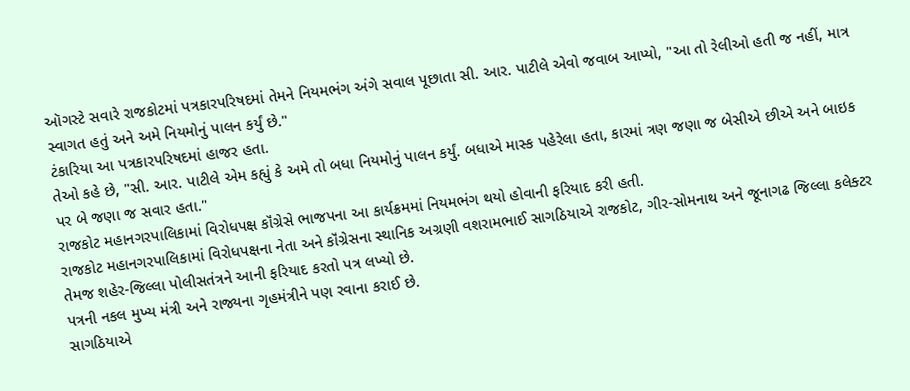ઑગસ્ટે સવારે રાજકોટમાં પત્રકારપરિષદમાં તેમને નિયમભંગ અંગે સવાલ પૂછાતા સી. આર. પાટીલે એવો જવાબ આપ્યો, "આ તો રેલીઓ હતી જ નહીં, માત્ર સ્વાગત હતું અને અમે નિયમોનું પાલન કર્યું છે."
ટંકારિયા આ પત્રકારપરિષદમાં હાજર હતા.
તેઓ કહે છે, "સી. આર. પાટીલે એમ કહ્યું કે અમે તો બધા નિયમોનું પાલન કર્યું. બધાએ માસ્ક પહેરેલા હતા, કારમાં ત્રણ જણા જ બેસીએ છીએ અને બાઇક પર બે જણા જ સવાર હતા."
રાજકોટ મહાનગરપાલિકામાં વિરોધપક્ષ કૉંગ્રેસે ભાજપના આ કાર્યક્રમમાં નિયમભંગ થયો હોવાની ફરિયાદ કરી હતી.
રાજકોટ મહાનગરપાલિકામાં વિરોધપક્ષના નેતા અને કૉંગ્રેસના સ્થાનિક અગ્રણી વશરામભાઈ સાગઠિયાએ રાજકોટ, ગીર-સોમનાથ અને જૂનાગઢ જિલ્લા કલેક્ટર તેમજ શહેર-જિલ્લા પોલીસતંત્રને આની ફરિયાદ કરતો પત્ર લખ્યો છે.
પત્રની નકલ મુખ્ય મંત્રી અને રાજ્યના ગૃહમંત્રીને પણ રવાના કરાઈ છે.
સાગઠિયાએ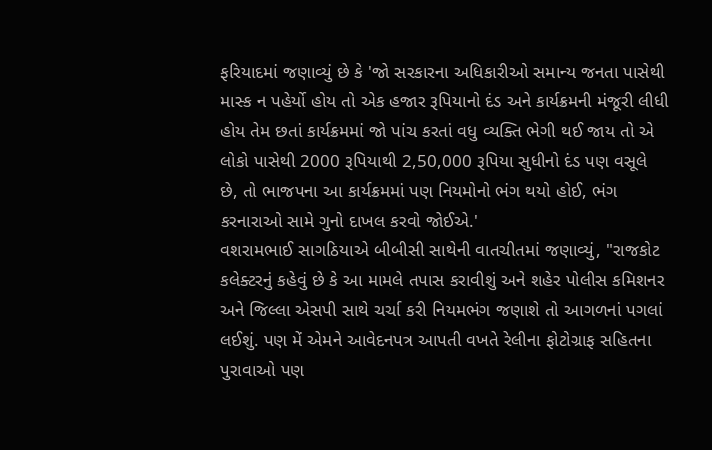ફરિયાદમાં જણાવ્યું છે કે 'જો સરકારના અધિકારીઓ સમાન્ય જનતા પાસેથી માસ્ક ન પહેર્યો હોય તો એક હજાર રૂપિયાનો દંડ અને કાર્યક્રમની મંજૂરી લીધી હોય તેમ છતાં કાર્યક્રમમાં જો પાંચ કરતાં વધુ વ્યક્તિ ભેગી થઈ જાય તો એ લોકો પાસેથી 2000 રૂપિયાથી 2,50,000 રૂપિયા સુધીનો દંડ પણ વસૂલે છે, તો ભાજપના આ કાર્યક્રમમાં પણ નિયમોનો ભંગ થયો હોઈ, ભંગ કરનારાઓ સામે ગુનો દાખલ કરવો જોઈએ.'
વશરામભાઈ સાગઠિયાએ બીબીસી સાથેની વાતચીતમાં જણાવ્યું, "રાજકોટ કલેક્ટરનું કહેવું છે કે આ મામલે તપાસ કરાવીશું અને શહેર પોલીસ કમિશનર અને જિલ્લા એસપી સાથે ચર્ચા કરી નિયમભંગ જણાશે તો આગળનાં પગલાં લઈશું. પણ મેં એમને આવેદનપત્ર આપતી વખતે રેલીના ફોટોગ્રાફ સહિતના પુરાવાઓ પણ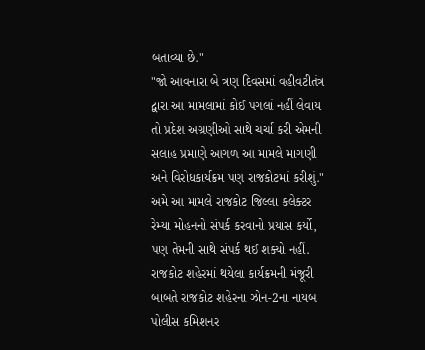બતાવ્યા છે."
"જો આવનારા બે ત્રણ દિવસમાં વહીવટીતંત્ર દ્વારા આ મામલામાં કોઈ પગલાં નહીં લેવાય તો પ્રદેશ અગ્રણીઓ સાથે ચર્ચા કરી એમની સલાહ પ્રમાણે આગળ આ મામલે માગણી અને વિરોધકાર્યક્રમ પણ રાજકોટમાં કરીશું."
અમે આ મામલે રાજકોટ જિલ્લા કલેક્ટર રેમ્યા મોહનનો સંપર્ક કરવાનો પ્રયાસ કર્યો, પણ તેમની સાથે સંપર્ક થઈ શક્યો નહીં.
રાજકોટ શહેરમાં થયેલા કાર્યક્રમની મંજૂરી બાબતે રાજકોટ શહેરના ઝોન-2ના નાયબ પોલીસ કમિશનર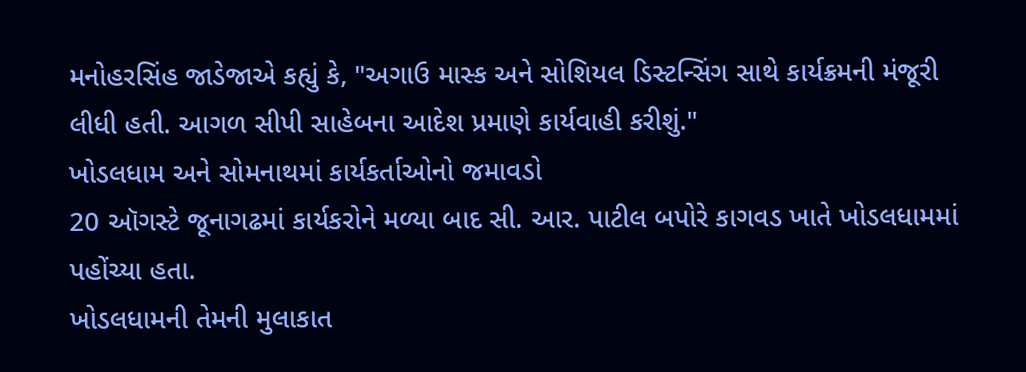મનોહરસિંહ જાડેજાએ કહ્યું કે, "અગાઉ માસ્ક અને સોશિયલ ડિસ્ટન્સિંગ સાથે કાર્યક્રમની મંજૂરી લીધી હતી. આગળ સીપી સાહેબના આદેશ પ્રમાણે કાર્યવાહી કરીશું."
ખોડલધામ અને સોમનાથમાં કાર્યકર્તાઓનો જમાવડો
20 ઑગસ્ટે જૂનાગઢમાં કાર્યકરોને મળ્યા બાદ સી. આર. પાટીલ બપોરે કાગવડ ખાતે ખોડલધામમાં પહોંચ્યા હતા.
ખોડલધામની તેમની મુલાકાત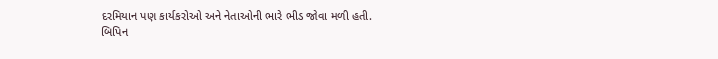દરમિયાન પણ કાર્યકરોઓ અને નેતાઓની ભારે ભીડ જોવા મળી હતી.
બિપિન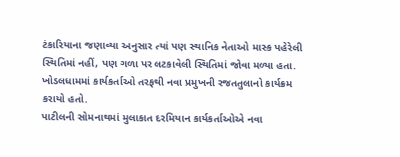ટંકારિયાના જણાવ્યા અનુસાર ત્યાં પણ સ્થાનિક નેતાઓ માસ્ક પહેરેલી સ્થિતિમાં નહીં, પણ ગળા પર લટકાવેલી સ્થિતિમાં જોવા મળ્યા હતા.
ખોડલધામમાં કાર્યકર્તાઓ તરફથી નવા પ્રમુખની રજતતુલાનો કાર્યક્રમ કરાયો હતો.
પાટીલની સોમનાથમાં મુલાકાત દરમિયાન કાર્યકર્તાઓએ નવા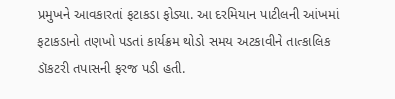પ્રમુખને આવકારતાં ફટાકડા ફોડ્યા. આ દરમિયાન પાટીલની આંખમાં ફટાકડાનો તણખો પડતાં કાર્યક્રમ થોડો સમય અટકાવીને તાત્કાલિક ડૉકટરી તપાસની ફરજ પડી હતી.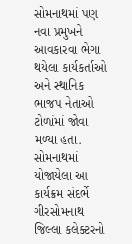સોમનાથમાં પણ નવા પ્રમુખને આવકારવા ભેગા થયેલા કાર્યકર્તાઓ અને સ્થાનિક ભાજપ નેતાઓ ટોળાંમાં જોવા મળ્યા હતા.
સોમનાથમાં યોજાયેલા આ કાર્યક્રમ સંદર્ભે ગીરસોમનાથ જિલ્લા કલેક્ટરનો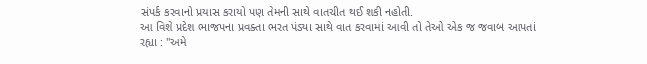સંપર્ક કરવાનો પ્રયાસ કરાયો પણ તેમની સાથે વાતચીત થઈ શકી નહોતી.
આ વિશે પ્રદેશ ભાજપના પ્રવક્તા ભરત પંડ્યા સાથે વાત કરવામાં આવી તો તેઓ એક જ જવાબ આપતાં રહ્યા : "અમે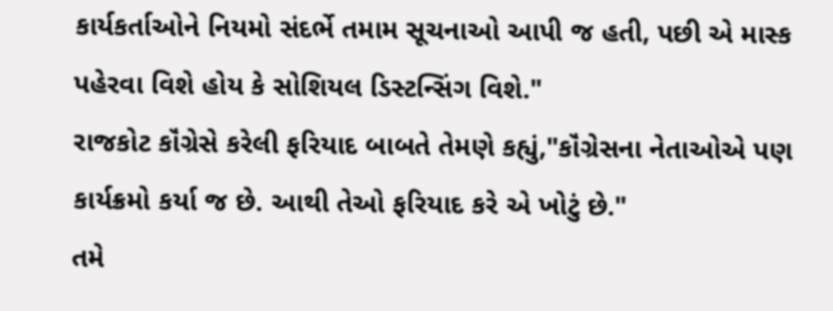કાર્યકર્તાઓને નિયમો સંદર્ભે તમામ સૂચનાઓ આપી જ હતી, પછી એ માસ્ક પહેરવા વિશે હોય કે સોશિયલ ડિસ્ટન્સિંગ વિશે."
રાજકોટ કૉંગ્રેસે કરેલી ફરિયાદ બાબતે તેમણે કહ્યું,"કૉંગ્રેસના નેતાઓએ પણ કાર્યક્રમો કર્યા જ છે. આથી તેઓ ફરિયાદ કરે એ ખોટું છે."
તમે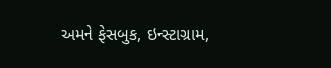અમને ફેસબુક, ઇન્સ્ટાગ્રામ,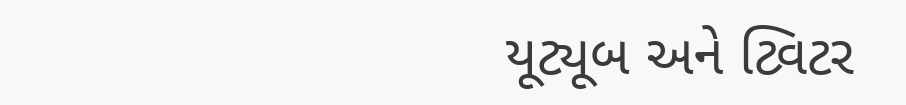યૂટ્યૂબ અને ટ્વિટર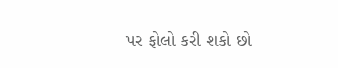પર ફોલો કરી શકો છો